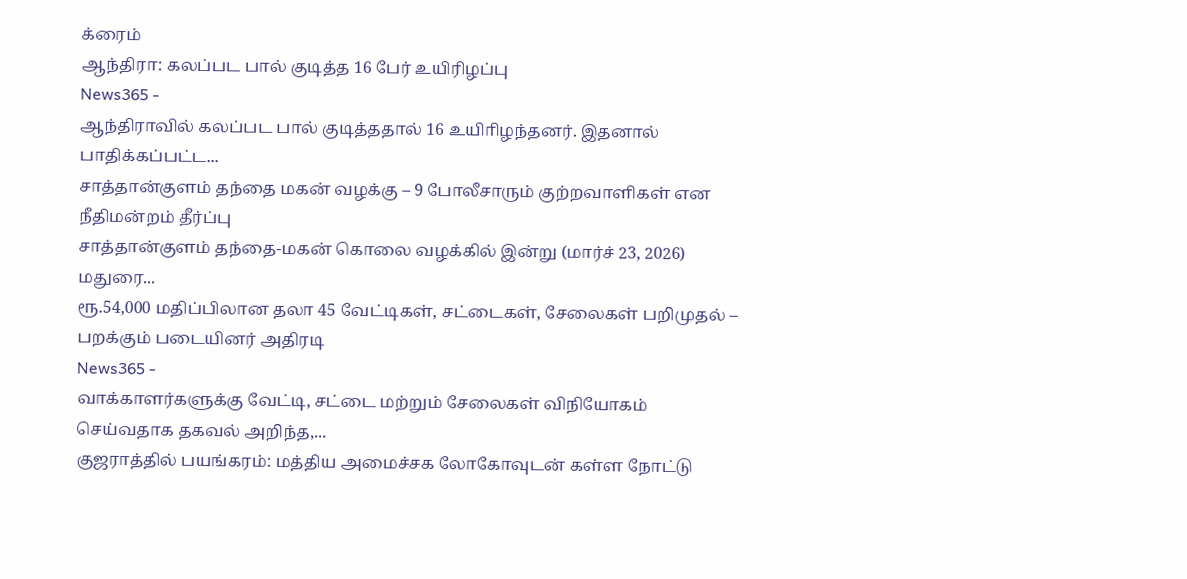க்ரைம்
ஆந்திரா: கலப்பட பால் குடித்த 16 பேர் உயிரிழப்பு
News365 -
ஆந்திராவில் கலப்பட பால் குடித்ததால் 16 உயிாிழந்தனர். இதனால் பாதிக்கப்பட்ட...
சாத்தான்குளம் தந்தை மகன் வழக்கு – 9 போலீசாரும் குற்றவாளிகள் என நீதிமன்றம் தீர்ப்பு
சாத்தான்குளம் தந்தை-மகன் கொலை வழக்கில் இன்று (மார்ச் 23, 2026) மதுரை...
ரூ.54,000 மதிப்பிலான தலா 45 வேட்டிகள், சட்டைகள், சேலைகள் பறிமுதல் – பறக்கும் படையினர் அதிரடி
News365 -
வாக்காளர்களுக்கு வேட்டி, சட்டை மற்றும் சேலைகள் விநியோகம் செய்வதாக தகவல் அறிந்த,...
குஜராத்தில் பயங்கரம்: மத்திய அமைச்சக லோகோவுடன் கள்ள நோட்டு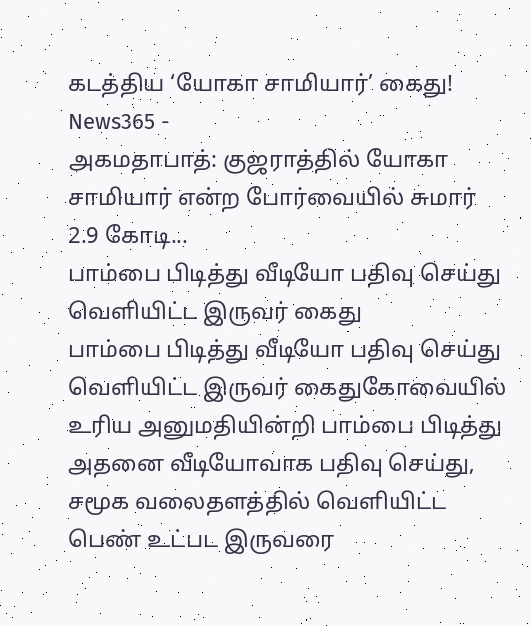கடத்திய ‘யோகா சாமியார்’ கைது!
News365 -
அகமதாபாத்: குஜராத்தில் யோகா சாமியார் என்ற போர்வையில் சுமார் 2.9 கோடி...
பாம்பை பிடித்து வீடியோ பதிவு செய்து வெளியிட்ட இருவர் கைது
பாம்பை பிடித்து வீடியோ பதிவு செய்து வெளியிட்ட இருவர் கைதுகோவையில் உரிய அனுமதியின்றி பாம்பை பிடித்து அதனை வீடியோவாக பதிவு செய்து, சமூக வலைதளத்தில் வெளியிட்ட பெண் உட்பட இருவரை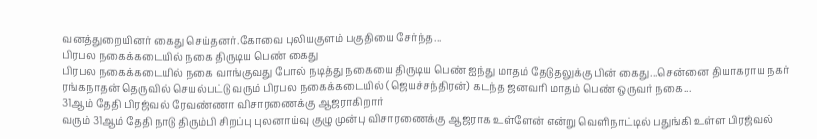வனத்துறையினர் கைது செய்தனர்.கோவை புலியகுளம் பகுதியை சேர்ந்த...
பிரபல நகைக்கடையில் நகை திருடிய பெண் கைது
பிரபல நகைக்கடையில் நகை வாங்குவது போல் நடித்து நகையை திருடிய பெண் ஐந்து மாதம் தேடுதலுக்கு பின் கைது...சென்னை தியாகராய நகர் ரங்கநாதன் தெருவில் செயல்பட்டு வரும் பிரபல நகைக்கடையில் (ஜெயச்சந்திரன்) கடந்த ஜனவரி மாதம் பெண் ஒருவர் நகை...
31ஆம் தேதி பிரஜ்வல் ரேவண்ணா விசாரணைக்கு ஆஜராகிறார்
வரும் 31ஆம் தேதி நாடு திரும்பி சிறப்பு புலனாய்வு குழு முன்பு விசாரணைக்கு ஆஜராக உள்ளேன் என்று வெளிநாட்டில் பதுங்கி உள்ள பிரஜ்வல்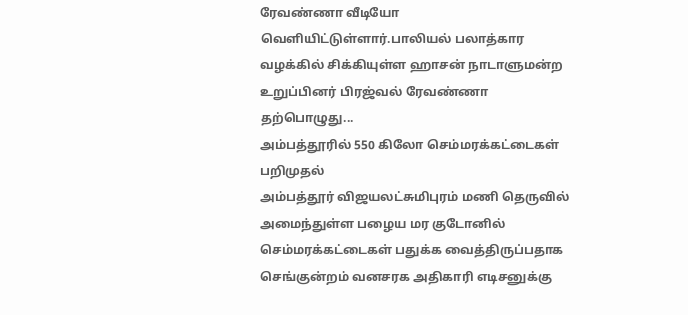ரேவண்ணா வீடியோ வெளியிட்டுள்ளார்.பாலியல் பலாத்கார வழக்கில் சிக்கியுள்ள ஹாசன் நாடாளுமன்ற உறுப்பினர் பிரஜ்வல் ரேவண்ணா தற்பொழுது...
அம்பத்தூரில் 550 கிலோ செம்மரக்கட்டைகள் பறிமுதல்
அம்பத்தூர் விஜயலட்சுமிபுரம் மணி தெருவில் அமைந்துள்ள பழைய மர குடோனில் செம்மரக்கட்டைகள் பதுக்க வைத்திருப்பதாக செங்குன்றம் வனசரக அதிகாரி எடிசனுக்கு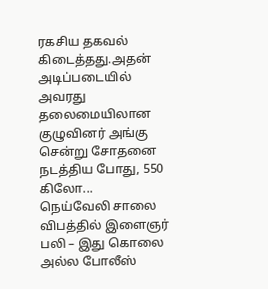ரகசிய தகவல் கிடைத்தது.அதன் அடிப்படையில் அவரது தலைமையிலான குழுவினர் அங்கு சென்று சோதனை நடத்திய போது, 550 கிலோ...
நெய்வேலி சாலை விபத்தில் இளைஞர் பலி – இது கொலை அல்ல போலீஸ்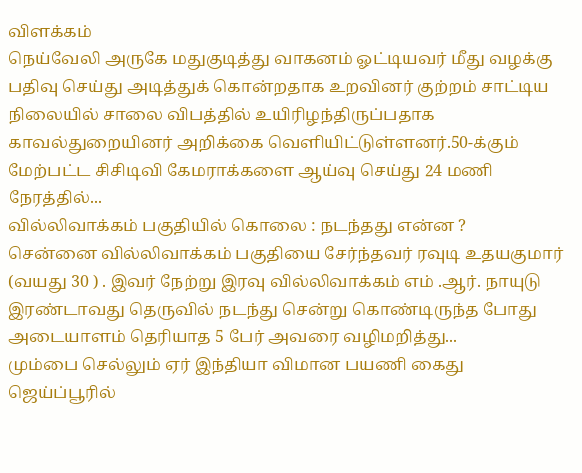விளக்கம்
நெய்வேலி அருகே மதுகுடித்து வாகனம் ஓட்டியவர் மீது வழக்கு பதிவு செய்து அடித்துக் கொன்றதாக உறவினர் குற்றம் சாட்டிய நிலையில் சாலை விபத்தில் உயிரிழந்திருப்பதாக காவல்துறையினர் அறிக்கை வெளியிட்டுள்ளனர்.50-க்கும் மேற்பட்ட சிசிடிவி கேமராக்களை ஆய்வு செய்து 24 மணி நேரத்தில்...
வில்லிவாக்கம் பகுதியில் கொலை : நடந்தது என்ன ?
சென்னை வில்லிவாக்கம் பகுதியை சேர்ந்தவர் ரவுடி உதயகுமார் (வயது 30 ) . இவர் நேற்று இரவு வில்லிவாக்கம் எம் .ஆர். நாயுடு இரண்டாவது தெருவில் நடந்து சென்று கொண்டிருந்த போது அடையாளம் தெரியாத 5 பேர் அவரை வழிமறித்து...
மும்பை செல்லும் ஏர் இந்தியா விமான பயணி கைது
ஜெய்ப்பூரில்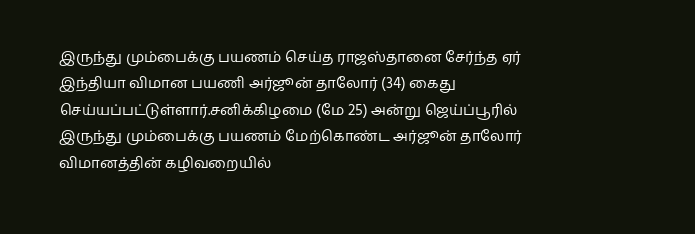இருந்து மும்பைக்கு பயணம் செய்த ராஜஸ்தானை சேர்ந்த ஏர் இந்தியா விமான பயணி அர்ஜூன் தாலோர் (34) கைது செய்யப்பட்டுள்ளார்.சனிக்கிழமை (மே 25) அன்று ஜெய்ப்பூரில் இருந்து மும்பைக்கு பயணம் மேற்கொண்ட அர்ஜூன் தாலோர் விமானத்தின் கழிவறையில்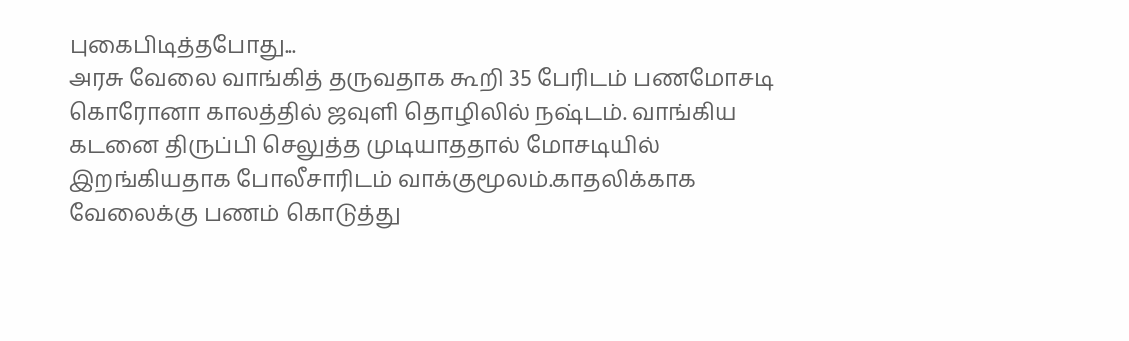புகைபிடித்தபோது...
அரசு வேலை வாங்கித் தருவதாக கூறி 35 பேரிடம் பணமோசடி
கொரோனா காலத்தில் ஜவுளி தொழிலில் நஷ்டம். வாங்கிய கடனை திருப்பி செலுத்த முடியாததால் மோசடியில் இறங்கியதாக போலீசாரிடம் வாக்குமூலம்.காதலிக்காக வேலைக்கு பணம் கொடுத்து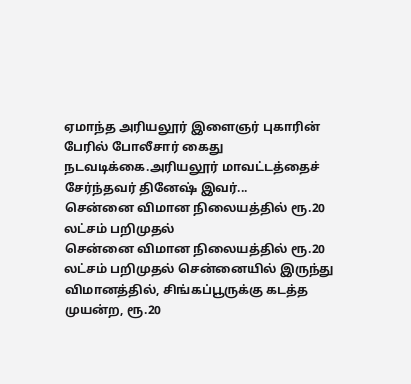ஏமாந்த அரியலூர் இளைஞர் புகாரின் பேரில் போலீசார் கைது நடவடிக்கை.அரியலூர் மாவட்டத்தைச் சேர்ந்தவர் தினேஷ் இவர்...
சென்னை விமான நிலையத்தில் ரூ.20 லட்சம் பறிமுதல்
சென்னை விமான நிலையத்தில் ரூ.20 லட்சம் பறிமுதல் சென்னையில் இருந்து விமானத்தில், சிங்கப்பூருக்கு கடத்த முயன்ற, ரூ.20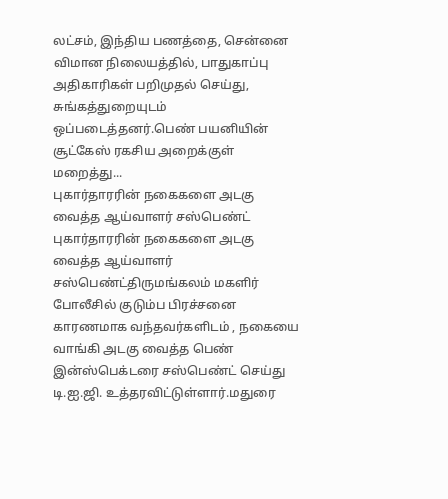லட்சம், இந்திய பணத்தை, சென்னை விமான நிலையத்தில், பாதுகாப்பு அதிகாரிகள் பறிமுதல் செய்து, சுங்கத்துறையுடம் ஒப்படைத்தனர்.பெண் பயனியின் சூட்கேஸ் ரகசிய அறைக்குள் மறைத்து...
புகார்தாரரின் நகைகளை அடகு வைத்த ஆய்வாளர் சஸ்பெண்ட்
புகார்தாரரின் நகைகளை அடகு வைத்த ஆய்வாளர் சஸ்பெண்ட்திருமங்கலம் மகளிர் போலீசில் குடும்ப பிரச்சனை காரணமாக வந்தவர்களிடம் , நகையை வாங்கி அடகு வைத்த பெண் இன்ஸ்பெக்டரை சஸ்பெண்ட் செய்து டி.ஐ.ஜி. உத்தரவிட்டுள்ளார்.மதுரை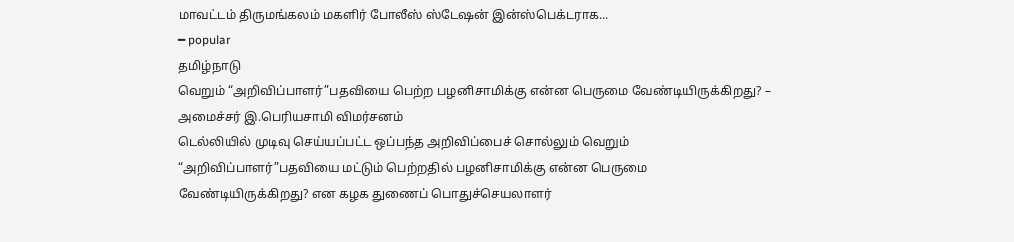மாவட்டம் திருமங்கலம் மகளிர் போலீஸ் ஸ்டேஷன் இன்ஸ்பெக்டராக...
━ popular
தமிழ்நாடு
வெறும் “அறிவிப்பாளர்”பதவியை பெற்ற பழனிசாமிக்கு என்ன பெருமை வேண்டியிருக்கிறது? – அமைச்சர் இ.பெரியசாமி விமர்சனம்
டெல்லியில் முடிவு செய்யப்பட்ட ஒப்பந்த அறிவிப்பைச் சொல்லும் வெறும் “அறிவிப்பாளர்”பதவியை மட்டும் பெற்றதில் பழனிசாமிக்கு என்ன பெருமை வேண்டியிருக்கிறது? என கழக துணைப் பொதுச்செயலாளர்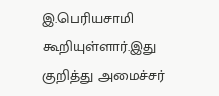இ.பெரியசாமி கூறியுள்ளார்.இது குறித்து அமைச்சர்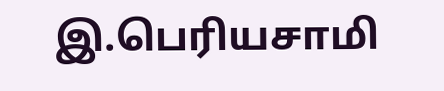இ.பெரியசாமி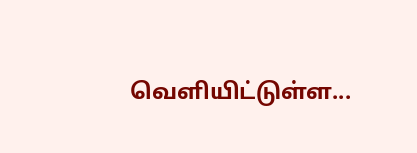வெளியிட்டுள்ள...